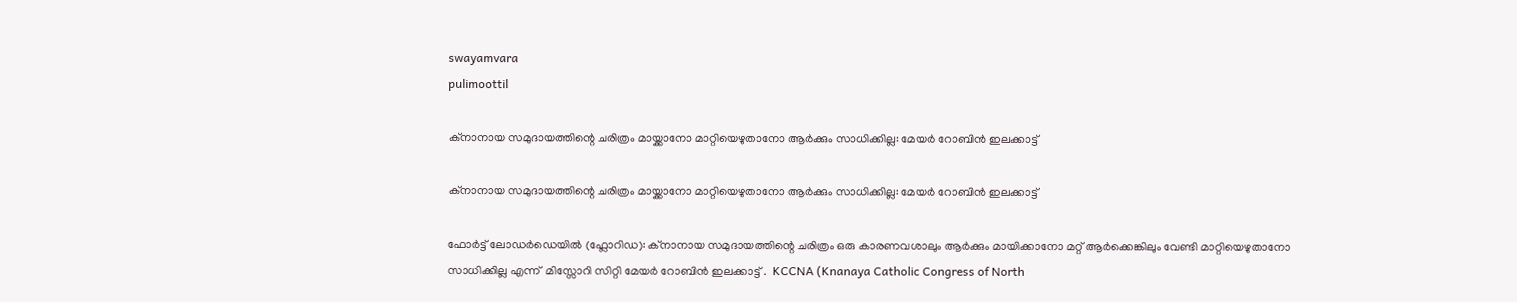swayamvara
pulimoottil

ക്നാനായ സമുദായത്തിന്റെ ചരിത്രം മായ്ക്കാനോ മാറ്റിയെഴുതാനോ ആർക്കും സാധിക്കില്ല: മേയർ റോബിൻ ഇലക്കാട്ട്

ക്നാനായ സമുദായത്തിന്റെ ചരിത്രം മായ്ക്കാനോ മാറ്റിയെഴുതാനോ ആർക്കും സാധിക്കില്ല: മേയർ റോബിൻ ഇലക്കാട്ട്

ഫോർട്ട് ലോഡർഡെയിൽ (ഫ്ലോറിഡ): ക്നാനായ സമുദായത്തിന്റെ ചരിത്രം ഒരു കാരണവശാലും ആർക്കും മായിക്കാനോ മറ്റ് ആർക്കെങ്കിലും വേണ്ടി മാറ്റിയെഴുതാനോ സാധിക്കില്ല എന്ന്  മിസ്സോറി സിറ്റി മേയർ റോബിൻ ഇലക്കാട്ട് .  KCCNA (Knanaya Catholic Congress of North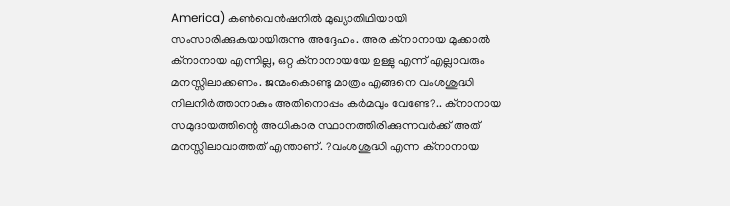America) കൺവെൻഷനിൽ മുഖ്യാതിഥിയായി സംസാരിക്കുകയായിരുന്നു അദ്ദേഹം. അര ക്നാനായ മുക്കാൽ ക്നാനായ എന്നില്ല, ഒറ്റ ക്നാനായയേ ഉള്ളു എന്ന് എല്ലാവരും മനസ്സിലാക്കണം. ജന്മംകൊണ്ടു മാത്രം എങ്ങനെ വംശശുദ്ധി നിലനിർത്താനാകും അതിനൊപ്പം കർമവും വേണ്ടേ?.. ക്നാനായ സമുദായത്തിന്റെ അധികാര സ്ഥാനത്തിരിക്കുന്നവർക്ക് അത് മനസ്സിലാവാത്തത് എന്താണ്. ?വംശശുദ്ധി എന്ന ക്നാനായ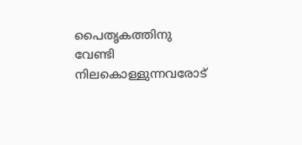പൈതൃകത്തിനു വേണ്ടി നിലകൊള്ളുന്നവരോട്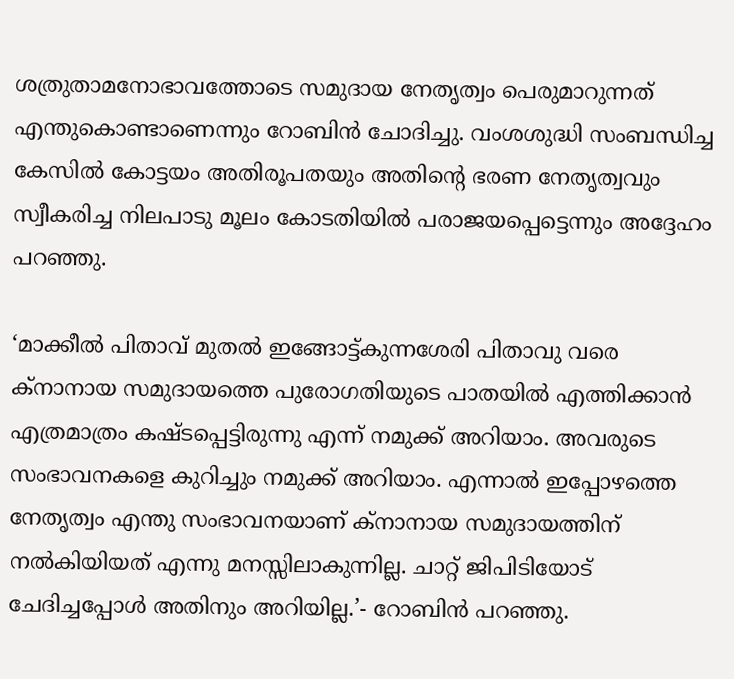ശത്രുതാമനോഭാവത്തോടെ സമുദായ നേതൃത്വം പെരുമാറുന്നത് എന്തുകൊണ്ടാണെന്നും റോബിൻ ചോദിച്ചു. വംശശുദ്ധി സംബന്ധിച്ച കേസിൽ കോട്ടയം അതിരൂപതയും അതിൻ്റെ ഭരണ നേതൃത്വവും സ്വീകരിച്ച നിലപാടു മൂലം കോടതിയിൽ പരാജയപ്പെട്ടെന്നും അദ്ദേഹം പറഞ്ഞു.

‘മാക്കീൽ പിതാവ് മുതൽ ഇങ്ങോട്ട്കുന്നശേരി പിതാവു വരെ ക്നാനായ സമുദായത്തെ പുരോഗതിയുടെ പാതയിൽ എത്തിക്കാൻ എത്രമാത്രം കഷ്ടപ്പെട്ടിരുന്നു എന്ന് നമുക്ക് അറിയാം. അവരുടെ സംഭാവനകളെ കുറിച്ചും നമുക്ക് അറിയാം. എന്നാൽ ഇപ്പോഴത്തെ നേതൃത്വം എന്തു സംഭാവനയാണ് ക്നാനായ സമുദായത്തിന് നൽകിയിയത് എന്നു മനസ്സിലാകുന്നില്ല. ചാറ്റ് ജിപിടിയോട് ചേദിച്ചപ്പോൾ അതിനും അറിയില്ല.’- റോബിൻ പറഞ്ഞു.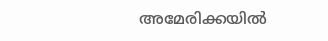അമേരിക്കയിൽ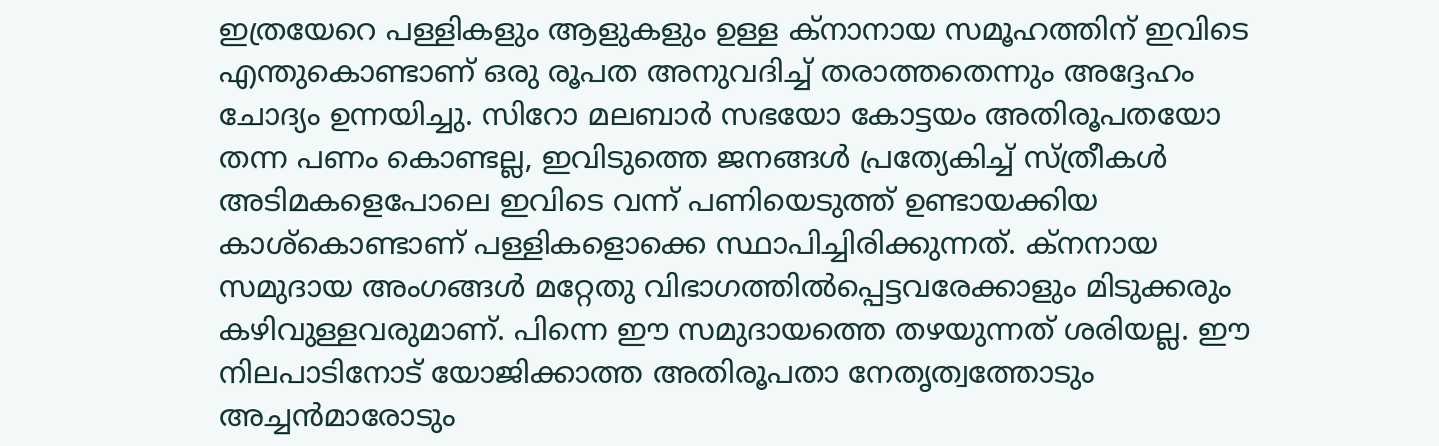ഇത്രയേറെ പള്ളികളും ആളുകളും ഉള്ള ക്നാനായ സമൂഹത്തിന് ഇവിടെ എന്തുകൊണ്ടാണ് ഒരു രൂപത അനുവദിച്ച് തരാത്തതെന്നും അദ്ദേഹം ചോദ്യം ഉന്നയിച്ചു. സിറോ മലബാർ സഭയോ കോട്ടയം അതിരൂപതയോ തന്ന പണം കൊണ്ടല്ല, ഇവിടുത്തെ ജനങ്ങൾ പ്രത്യേകിച്ച് സ്ത്രീകൾ അടിമകളെപോലെ ഇവിടെ വന്ന് പണിയെടുത്ത് ഉണ്ടായക്കിയ കാശ്കൊണ്ടാണ് പള്ളികളൊക്കെ സ്ഥാപിച്ചിരിക്കുന്നത്. ക്നനായ സമുദായ അംഗങ്ങൾ മറ്റേതു വിഭാഗത്തിൽപ്പെട്ടവരേക്കാളും മിടുക്കരും കഴിവുള്ളവരുമാണ്. പിന്നെ ഈ സമുദായത്തെ തഴയുന്നത് ശരിയല്ല. ഈ നിലപാടിനോട് യോജിക്കാത്ത അതിരൂപതാ നേതൃത്വത്തോടും അച്ചൻമാരോടും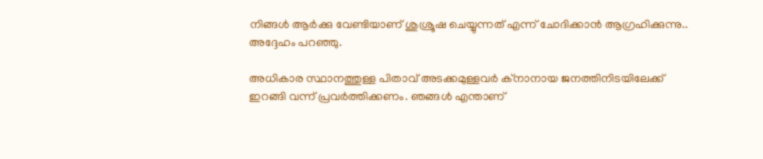നിങ്ങൾ ആർക്കു വേണ്ടിയാണ് ശുശ്രൂഷ ചെയ്യുന്നത് എന്ന് ചോദിക്കാൻ ആഗ്രഹിക്കുന്നു.. അദ്ദേഹം പറഞ്ഞു.

അധികാര സ്ഥാനത്തുള്ള പിതാവ് അടക്കമുള്ളവർ ക്നാനായ ജനത്തിനിടയിലേക്ക് ഇറങ്ങി വന്ന് പ്രവർത്തിക്കണം. ഞങ്ങൾ എന്താണ്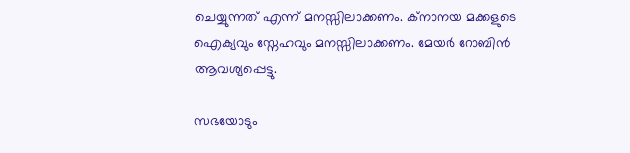ചെയ്യുന്നത് എന്ന് മനസ്സിലാക്കണം. ക്നാനയ മക്കളുടെ ഐക്യവും സ്നേഹവും മനസ്സിലാക്കണം. മേയർ റോബിൻ ആവശ്യപ്പെട്ടു.

സഭയോടും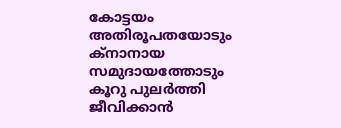കോട്ടയം അതിരൂപതയോടും ക്നാനായ സമുദായത്തോടും കൂറു പുലർത്തി ജീവിക്കാൻ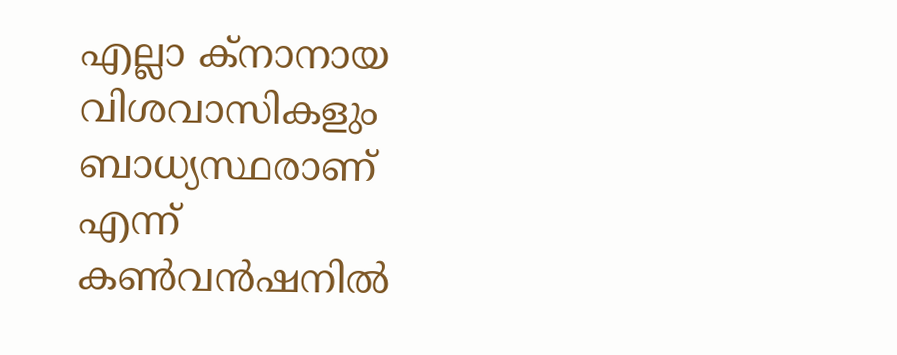എല്ലാ ക്നാനായ വിശവാസികളും ബാധ്യസ്ഥരാണ് എന്ന് കൺവൻഷനിൽ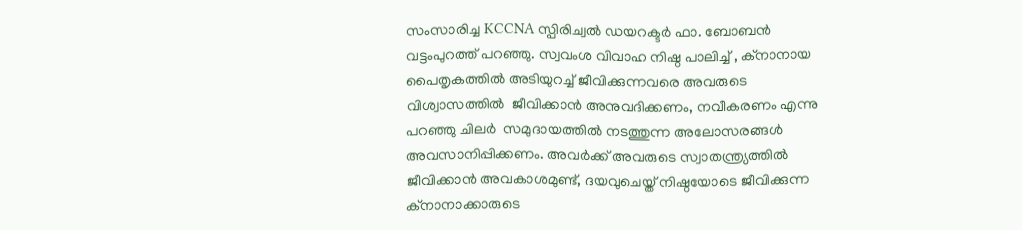സംസാരിച്ച KCCNA സ്പിരിച്വൽ ഡയറക്ടർ ഫാ. ബോബൻ വട്ടംപുറത്ത് പറഞ്ഞു. സ്വവംശ വിവാഹ നിഷ്ഠ പാലിച്ച് , ക്നാനായ പൈതൃകത്തിൽ അടിയുറച്ച് ജീവിക്കുന്നവരെ അവരുടെ വിശ്വാസത്തിൽ  ജീവിക്കാൻ അനുവദിക്കണം, നവീകരണം എന്നു പറഞ്ഞു ചിലർ  സമുദായത്തിൽ നടത്തുന്ന അലോസരങ്ങൾ അവസാനിപ്പിക്കണം. അവർക്ക് അവരുടെ സ്വാതന്ത്ര്യത്തിൽ ജീവിക്കാൻ അവകാശമുണ്ട്, ദയവുചെയ്ത് നിഷ്ഠയോടെ ജീവിക്കുന്ന ക്നാനാക്കാരുടെ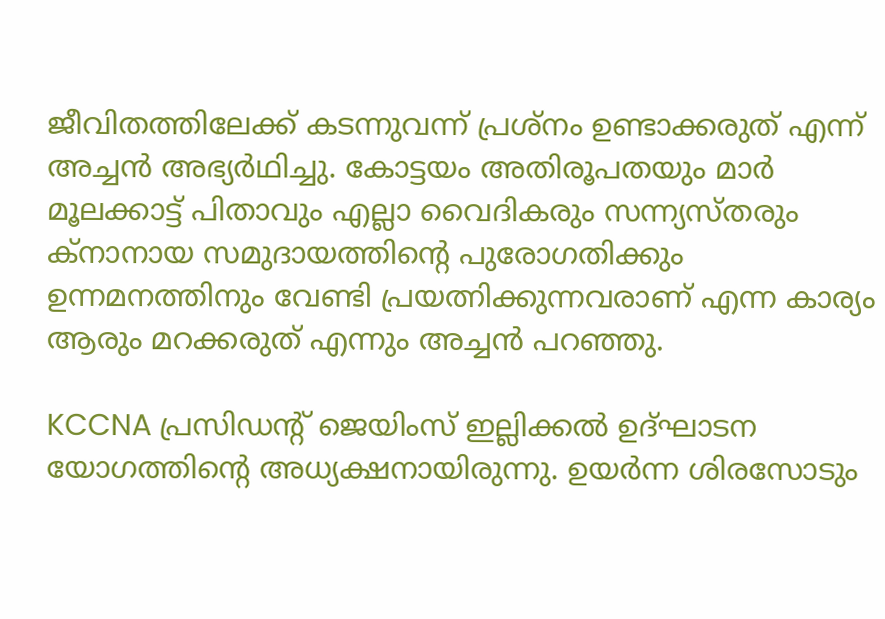ജീവിതത്തിലേക്ക് കടന്നുവന്ന് പ്രശ്നം ഉണ്ടാക്കരുത് എന്ന് അച്ചൻ അഭ്യർഥിച്ചു. കോട്ടയം അതിരൂപതയും മാർ മൂലക്കാട്ട് പിതാവും എല്ലാ വൈദികരും സന്ന്യസ്തരും ക്നാനായ സമുദായത്തിന്റെ പുരോഗതിക്കും ഉന്നമനത്തിനും വേണ്ടി പ്രയത്നിക്കുന്നവരാണ് എന്ന കാര്യം ആരും മറക്കരുത് എന്നും അച്ചൻ പറഞ്ഞു.

KCCNA പ്രസിഡന്റ് ജെയിംസ് ഇല്ലിക്കൽ ഉദ്ഘാടന യോഗത്തിന്റെ അധ്യക്ഷനായിരുന്നു. ഉയർന്ന ശിരസോടും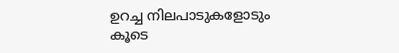ഉറച്ച നിലപാടുകളോടും കൂടെ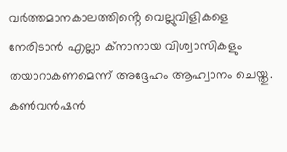വർത്തമാനകാലത്തിൻ്റെ വെല്ലുവിളികളെ നേരിടാൻ എല്ലാ ക്നാനായ വിശ്വാസികളും തയാറാകണമെന്ന് അദ്ദേഹം ആഹ്വാനം ചെയ്തു. കൺവൻഷൻ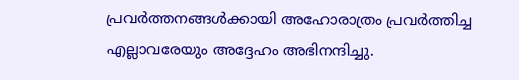പ്രവർത്തനങ്ങൾക്കായി അഹോരാത്രം പ്രവർത്തിച്ച എല്ലാവരേയും അദ്ദേഹം അഭിനന്ദിച്ചു.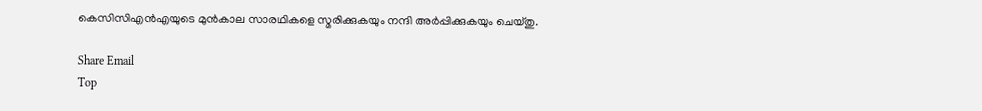കെസിസിഎൻഎയുടെ മുൻകാല സാരഥികളെ സ്മരിക്കുകയും നന്ദി അർപ്പിക്കുകയും ചെയ്തു.

Share Email
Top